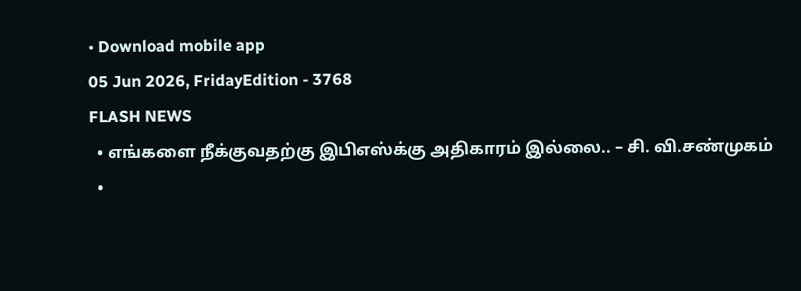• Download mobile app
05 Jun 2026, FridayEdition - 3768
FLASH NEWS
  • எங்களை நீக்குவதற்கு இபிஎஸ்க்கு அதிகாரம் இல்லை.. – சி. வி.சண்முகம்
  •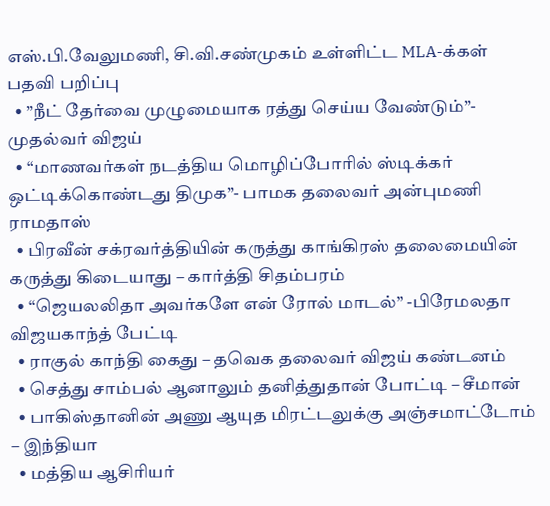எஸ்.பி.வேலுமணி, சி.வி.சண்முகம் உள்ளிட்ட MLA-க்கள் பதவி பறிப்பு
  • ”நீட் தேர்வை முழுமையாக ரத்து செய்ய வேண்டும்”- முதல்வர் விஜய்
  • “மாணவர்கள் நடத்திய மொழிப்போரில் ஸ்டிக்கர் ஒட்டிக்கொண்டது திமுக”- பாமக தலைவர் அன்புமணி ராமதாஸ்
  • பிரவீன் சக்ரவர்த்தியின் கருத்து காங்கிரஸ் தலைமையின் கருத்து கிடையாது – கார்த்தி சிதம்பரம்
  • “ஜெயலலிதா அவர்களே என் ரோல் மாடல்” -பிரேமலதா விஜயகாந்த் பேட்டி
  • ராகுல் காந்தி கைது – தவெக தலைவர் விஜய் கண்டனம்
  • செத்து சாம்பல் ஆனாலும் தனித்துதான் போட்டி – சீமான்
  • பாகிஸ்தானின் அணு ஆயுத மிரட்டலுக்கு அஞ்சமாட்டோம் – இந்தியா
  • மத்திய ஆசிரியர்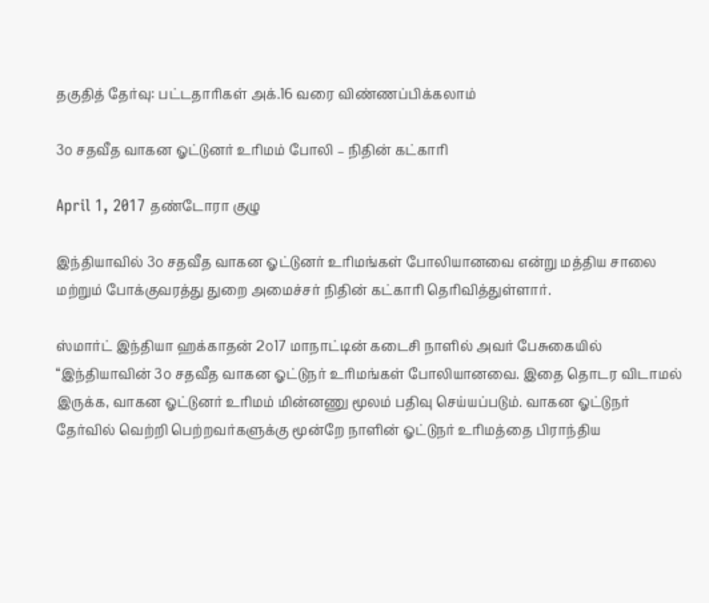தகுதித் தேர்வு: பட்டதாரிகள் அக்.16 வரை விண்ணப்பிக்கலாம்

3௦ சதவீத வாகன ஓட்டுனர் உரிமம் போலி – நிதின் கட்காரி

April 1, 2017 தண்டோரா குழு

இந்தியாவில் 3௦ சதவீத வாகன ஓட்டுனர் உரிமங்கள் போலியானவை என்று மத்திய சாலை மற்றும் போக்குவரத்து துறை அமைச்சர் நிதின் கட்காரி தெரிவித்துள்ளார்.

ஸ்மார்ட் இந்தியா ஹக்காதன் 2௦17 மாநாட்டின் கடைசி நாளில் அவர் பேசுகையில் “இந்தியாவின் 3௦ சதவீத வாகன ஓட்டுநர் உரிமங்கள் போலியானவை. இதை தொடர விடாமல் இருக்க, வாகன ஓட்டுனர் உரிமம் மின்னணு மூலம் பதிவு செய்யப்படும். வாகன ஓட்டுநர் தேர்வில் வெற்றி பெற்றவர்களுக்கு மூன்றே நாளின் ஓட்டுநர் உரிமத்தை பிராந்திய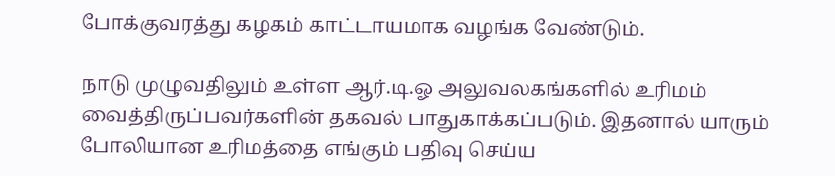போக்குவரத்து கழகம் காட்டாயமாக வழங்க வேண்டும்.

நாடு முழுவதிலும் உள்ள ஆர்.டி.ஓ அலுவலகங்களில் உரிமம் வைத்திருப்பவர்களின் தகவல் பாதுகாக்கப்படும். இதனால் யாரும் போலியான உரிமத்தை எங்கும் பதிவு செய்ய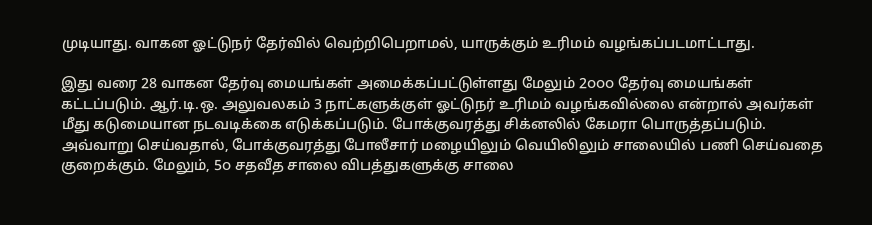முடியாது. வாகன ஓட்டுநர் தேர்வில் வெற்றிபெறாமல், யாருக்கும் உரிமம் வழங்கப்படமாட்டாது.

இது வரை 28 வாகன தேர்வு மையங்கள் அமைக்கப்பட்டுள்ளது மேலும் 2௦௦௦ தேர்வு மையங்கள் கட்டப்படும். ஆர்.டி.ஒ. அலுவலகம் 3 நாட்களுக்குள் ஓட்டுநர் உரிமம் வழங்கவில்லை என்றால் அவர்கள் மீது கடுமையான நடவடிக்கை எடுக்கப்படும். போக்குவரத்து சிக்னலில் கேமரா பொருத்தப்படும். அவ்வாறு செய்வதால், போக்குவரத்து போலீசார் மழையிலும் வெயிலிலும் சாலையில் பணி செய்வதை குறைக்கும். மேலும், 5௦ சதவீத சாலை விபத்துகளுக்கு சாலை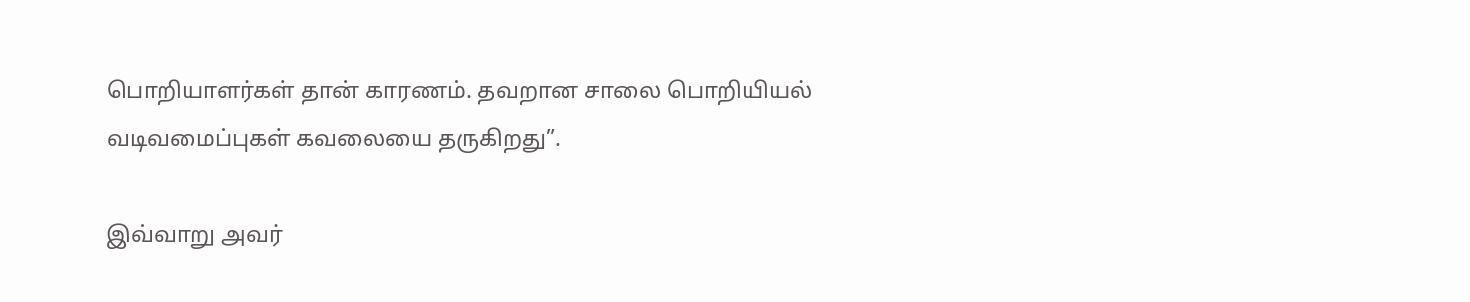பொறியாளர்கள் தான் காரணம். தவறான சாலை பொறியியல் வடிவமைப்புகள் கவலையை தருகிறது”.

இவ்வாறு அவர்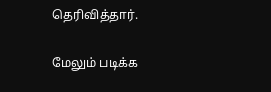தெரிவித்தார்.

மேலும் படிக்க